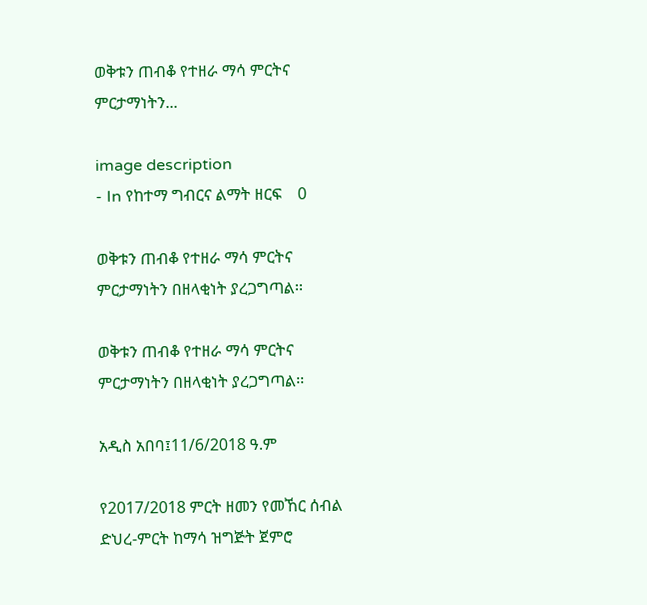ወቅቱን ጠብቆ የተዘራ ማሳ ምርትና ምርታማነትን...

image description
- In የከተማ ግብርና ልማት ዘርፍ    0

ወቅቱን ጠብቆ የተዘራ ማሳ ምርትና ምርታማነትን በዘላቂነት ያረጋግጣል፡፡

ወቅቱን ጠብቆ የተዘራ ማሳ ምርትና ምርታማነትን በዘላቂነት ያረጋግጣል፡፡

አዲስ አበባ፤11/6/2018 ዓ.ም

የ2017/2018 ምርት ዘመን የመኸር ሰብል ድህረ-ምርት ከማሳ ዝግጅት ጀምሮ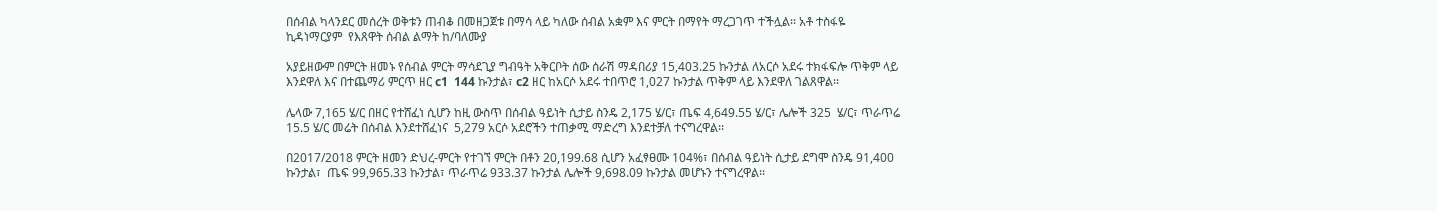በሰብል ካላንደር መሰረት ወቅቱን ጠብቆ በመዘጋጀቱ በማሳ ላይ ካለው ሰብል አቋም እና ምርት በማየት ማረጋገጥ ተችሏል፡፡ አቶ ተስፋዬ ኪዳነማርያም  የእጸዋት ሰብል ልማት ከ/ባለሙያ

አያይዘውም በምርት ዘመኑ የሰብል ምርት ማሳደጊያ ግብዓት አቅርቦት ሰው ሰራሽ ማዳበሪያ 15,403.25 ኩንታል ለአርሶ አደሩ ተክፋፍሎ ጥቅም ላይ  እንደዋለ እና በተጨማሪ ምርጥ ዘር c1  144 ኩንታል፣ c2 ዘር ከአርሶ አደሩ ተበጥሮ 1,027 ኩንታል ጥቅም ላይ እንደዋለ ገልጸዋል፡፡

ሌላው 7,165 ሄ/ር በዘር የተሸፈነ ሲሆን ከዚ ውስጥ በሰብል ዓይነት ሲታይ ስንዴ 2,175 ሄ/ር፣ ጤፍ 4,649.55 ሄ/ር፣ ሌሎች 325  ሄ/ር፣ ጥራጥሬ 15.5 ሄ/ር መሬት በሰብል እንደተሸፈነና  5,279 አርሶ አደሮችን ተጠቃሚ ማድረግ እንደተቻለ ተናግረዋል፡፡

በ2017/2018 ምርት ዘመን ድህረ-ምርት የተገኘ ምርት በቶን 20,199.68 ሲሆን አፈፃፀሙ 104%፣ በሰብል ዓይነት ሲታይ ደግሞ ስንዴ 91,400 ኩንታል፣  ጤፍ 99,965.33 ኩንታል፣ ጥራጥሬ 933.37 ኩንታል ሌሎች 9,698.09 ኩንታል መሆኑን ተናግረዋል፡፡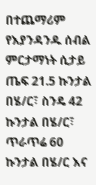በተጨማሪም የእያንዳንዱ ሰብል ምርታማነት ሲታይ ጤፍ 21.5 ኩንታል በሄ/ር፣ ስንዴ 42 ኩንታል በሄ/ር፣ ጥራጥሬ 60 ኩንታል በሄ/ር እና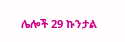ሌሎች 29 ኩንታል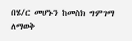በሄ/ር መሆኑን ከመስክ ግምገማ  ለማወቅ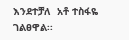እንደተቻለ  አቶ ተስፋዬ ገልፀዋል፡፡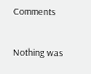Comments

Nothing was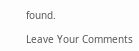found.

Leave Your Comments